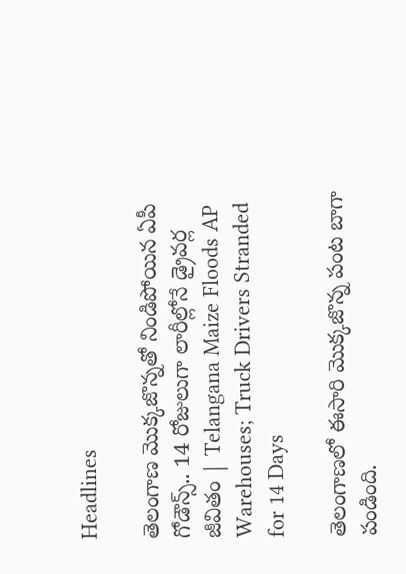Headlines

తెలంగాణ మొక్కజొన్నతో నిండిపోయిన ఏపీ గోడౌన్స్.. 14 రోజులుగా లారీల్లోనే డ్రైవర్ల జీవితం | Telangana Maize Floods AP Warehouses; Truck Drivers Stranded for 14 Days

తెలంగాణలో ఈసారి మొక్కజొన్న పంట బాగా పండింది.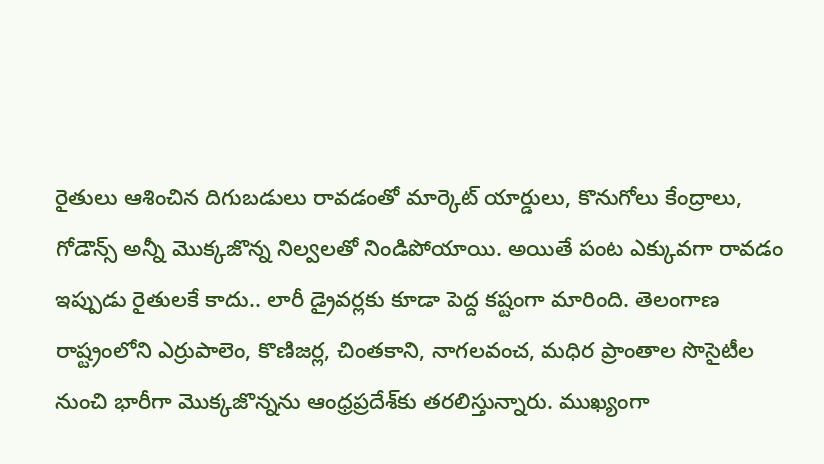రైతులు ఆశించిన దిగుబడులు రావడంతో మార్కెట్ యార్డులు, కొనుగోలు కేంద్రాలు, గోడౌన్స్ అన్నీ మొక్కజొన్న నిల్వలతో నిండిపోయాయి. అయితే పంట ఎక్కువగా రావడం ఇప్పుడు రైతులకే కాదు.. లారీ డ్రైవర్లకు కూడా పెద్ద కష్టంగా మారింది. తెలంగాణ రాష్ట్రంలోని ఎర్రుపాలెం, కొణిజర్ల, చింతకాని, నాగలవంచ, మధిర ప్రాంతాల సొసైటీల నుంచి భారీగా మొక్కజొన్నను ఆంధ్రప్రదేశ్‌కు తరలిస్తున్నారు. ముఖ్యంగా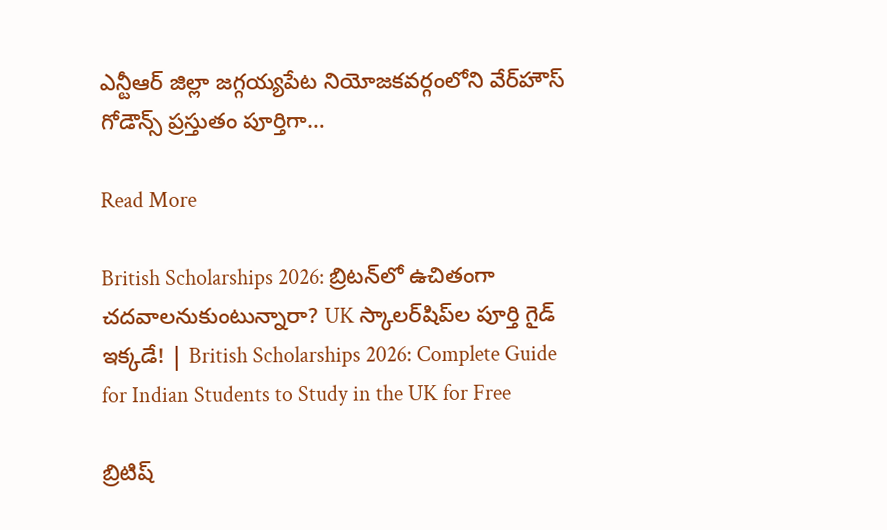ఎన్టీఆర్ జిల్లా జగ్గయ్యపేట నియోజకవర్గంలోని వేర్‌హౌస్ గోడౌన్స్ ప్రస్తుతం పూర్తిగా…

Read More

British Scholarships 2026: బ్రిటన్‌లో ఉచితంగా చదవాలనుకుంటున్నారా? UK స్కాలర్‌షిప్‌ల పూర్తి గైడ్ ఇక్కడే! | British Scholarships 2026: Complete Guide for Indian Students to Study in the UK for Free

బ్రిటిష్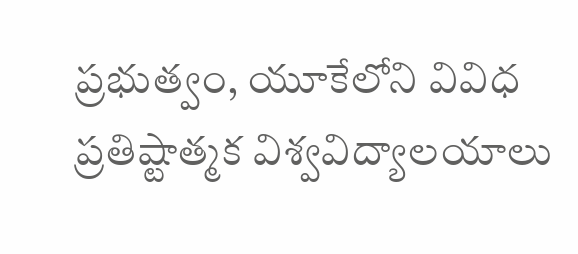ప్రభుత్వం, యూకేలోని వివిధ ప్రతిష్టాత్మక విశ్వవిద్యాలయాలు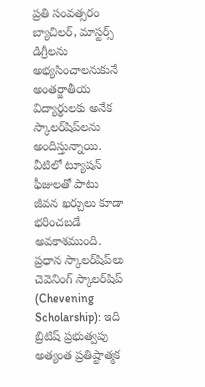ప్రతి సంవత్సరం బ్యాచిలర్, మాస్టర్స్ డిగ్రీలను అభ్యసించాలనుకునే అంతర్జాతీయ విద్యార్థులకు అనేక స్కాలర్‌షిప్‌లను అందిస్తున్నాయి. వీటిలో ట్యూషన్ ఫీజులతో పాటు జీవన ఖర్చులు కూడా భరించబడే అవకాశముంది. ప్రధాన స్కాలర్‌షిప్‌లు చెవెనింగ్ స్కాలర్‌షిప్ (Chevening Scholarship): ఇది బ్రిటిష్ ప్రభుత్వపు అత్యంత ప్రతిష్టాత్మక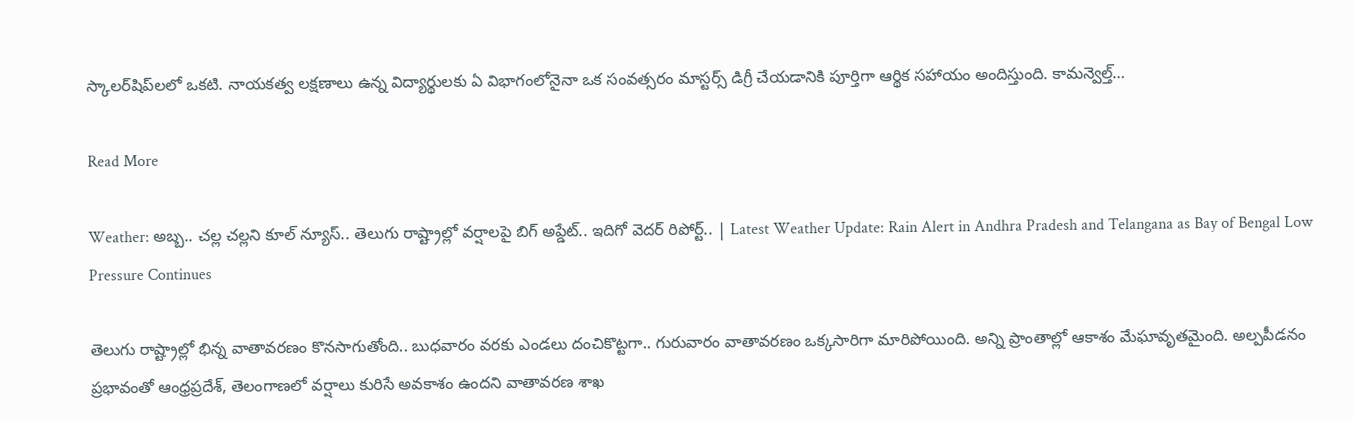స్కాలర్‌షిప్‌లలో ఒకటి. నాయకత్వ లక్షణాలు ఉన్న విద్యార్థులకు ఏ విభాగంలోనైనా ఒక సంవత్సరం మాస్టర్స్ డిగ్రీ చేయడానికి పూర్తిగా ఆర్థిక సహాయం అందిస్తుంది. కామన్వెల్త్…

Read More

Weather: అబ్బ.. చల్ల చల్లని కూల్ న్యూస్.. తెలుగు రాష్ట్రాల్లో వర్షాలపై బిగ్ అప్డేట్.. ఇదిగో వెదర్ రిపోర్ట్.. | Latest Weather Update: Rain Alert in Andhra Pradesh and Telangana as Bay of Bengal Low Pressure Continues

తెలుగు రాష్ట్రాల్లో భిన్న వాతావరణం కొనసాగుతోంది.. బుధవారం వరకు ఎండలు దంచికొట్టగా.. గురువారం వాతావరణం ఒక్కసారిగా మారిపోయింది. అన్ని ప్రాంతాల్లో ఆకాశం మేఘావృతమైంది. అల్పపీడనం ప్రభావంతో ఆంధ్రప్రదేశ్, తెలంగాణలో వర్షాలు కురిసే అవకాశం ఉందని వాతావరణ శాఖ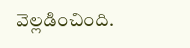వెల్లడించింది.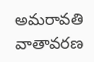అమరావతి వాతావరణ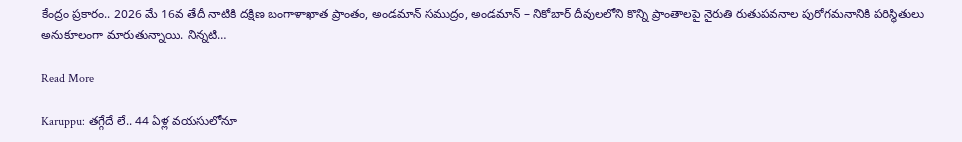కేంద్రం ప్రకారం.. 2026 మే 16వ తేదీ నాటికి దక్షిణ బంగాళాఖాత ప్రాంతం, అండమాన్ సముద్రం, అండమాన్ – నికోబార్ దీవులలోని కొన్ని ప్రాంతాలపై నైరుతి రుతుపవనాల పురోగమనానికి పరిస్థితులు అనుకూలంగా మారుతున్నాయి. నిన్నటి…

Read More

Karuppu: తగ్గేదే లే.. 44 ఏళ్ల వయసులోనూ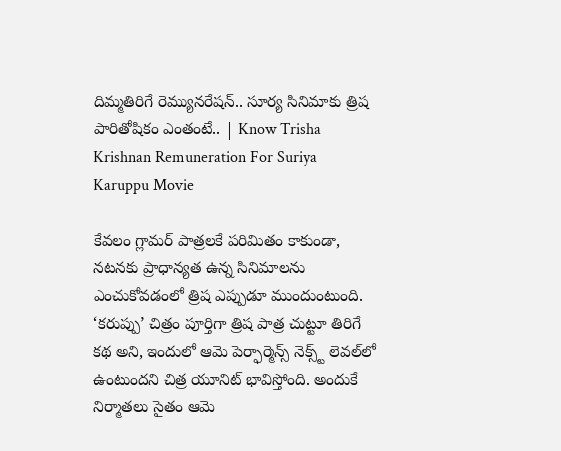దిమ్మతిరిగే రెమ్యునరేషన్.. సూర్య సినిమాకు త్రిష పారితోషికం ఎంతంటే.. | Know Trisha Krishnan Remuneration For Suriya Karuppu Movie

కేవలం గ్లామర్ పాత్రలకే పరిమితం కాకుండా, నటనకు ప్రాధాన్యత ఉన్న సినిమాలను ఎంచుకోవడంలో త్రిష ఎప్పుడూ ముందుంటుంది. ‘కరుప్పు’ చిత్రం పూర్తిగా త్రిష పాత్ర చుట్టూ తిరిగే కథ అని, ఇందులో ఆమె పెర్ఫార్మెన్స్ నెక్స్ట్ లెవల్‌లో ఉంటుందని చిత్ర యూనిట్ భావిస్తోంది. అందుకే నిర్మాతలు సైతం ఆమె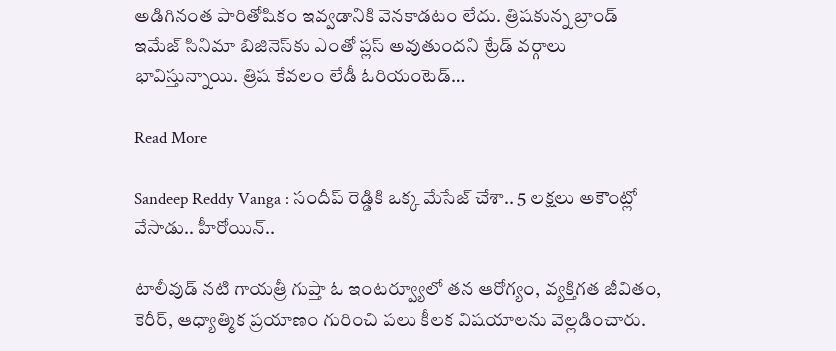అడిగినంత పారితోషికం ఇవ్వడానికి వెనకాడటం లేదు. త్రిషకున్న బ్రాండ్ ఇమేజ్ సినిమా బిజినెస్‌కు ఎంతో ప్లస్ అవుతుందని ట్రేడ్ వర్గాలు భావిస్తున్నాయి. త్రిష కేవలం లేడీ ఓరియంటెడ్…

Read More

Sandeep Reddy Vanga : సందీప్ రెడ్డికి ఒక్క మేసేజ్ చేశా.. 5 లక్షలు అకౌంట్లో వేసాడు.. హీరోయిన్..

టాలీవుడ్ నటి గాయత్రీ గుప్తా ఓ ఇంటర్వ్యూలో తన ఆరోగ్యం, వ్యక్తిగత జీవితం, కెరీర్, ఆధ్యాత్మిక ప్రయాణం గురించి పలు కీలక విషయాలను వెల్లడించారు.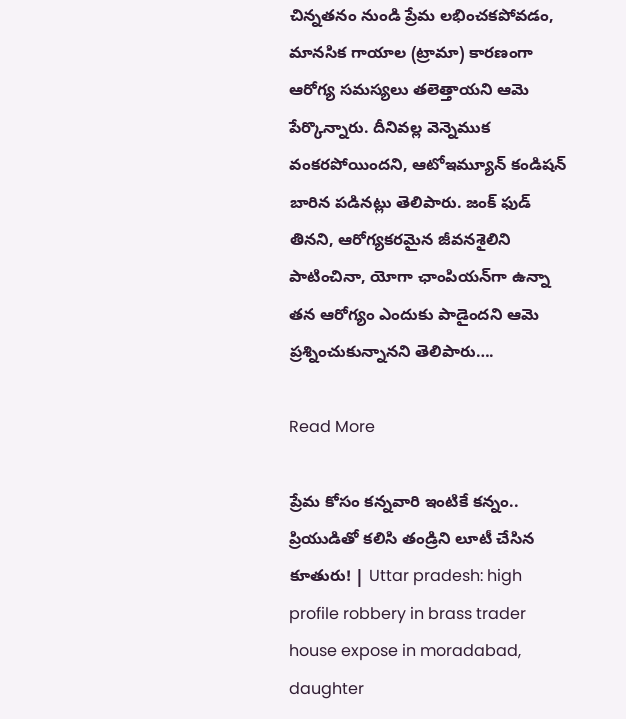చిన్నతనం నుండి ప్రేమ లభించకపోవడం, మానసిక గాయాల (ట్రామా) కారణంగా ఆరోగ్య సమస్యలు తలెత్తాయని ఆమె పేర్కొన్నారు. దీనివల్ల వెన్నెముక వంకరపోయిందని, ఆటోఇమ్యూన్ కండిషన్ బారిన పడినట్లు తెలిపారు. జంక్ ఫుడ్ తినని, ఆరోగ్యకరమైన జీవనశైలిని పాటించినా, యోగా ఛాంపియన్‌గా ఉన్నా తన ఆరోగ్యం ఎందుకు పాడైందని ఆమె ప్రశ్నించుకున్నానని తెలిపారు….

Read More

ప్రేమ కోసం కన్నవారి ఇంటికే కన్నం.. ప్రియుడితో కలిసి తండ్రిని లూటీ చేసిన కూతురు! | Uttar pradesh: high profile robbery in brass trader house expose in moradabad, daughter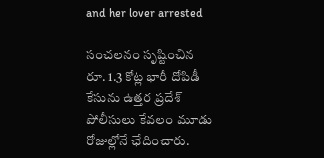and her lover arrested

సంచలనం సృష్టించిన రూ. 1.3 కోట్ల భారీ దోపిడీ కేసును ఉత్తర ప్రదేశ్ పోలీసులు కేవలం మూడు రోజుల్లోనే ఛేదించారు.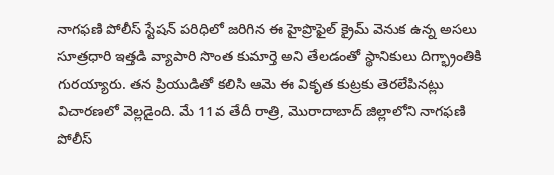నాగఫణి పోలీస్ స్టేషన్ పరిధిలో జరిగిన ఈ హైప్రొఫైల్ క్రైమ్ వెనుక ఉన్న అసలు సూత్రధారి ఇత్తడి వ్యాపారి సొంత కుమార్తె అని తేలడంతో స్థానికులు దిగ్భ్రాంతికి గురయ్యారు. తన ప్రియుడితో కలిసి ఆమె ఈ వికృత కుట్రకు తెరలేపినట్లు విచారణలో వెల్లడైంది. మే 11వ తేదీ రాత్రి, మొరాదాబాద్‌ జిల్లాలోని నాగఫణి పోలీస్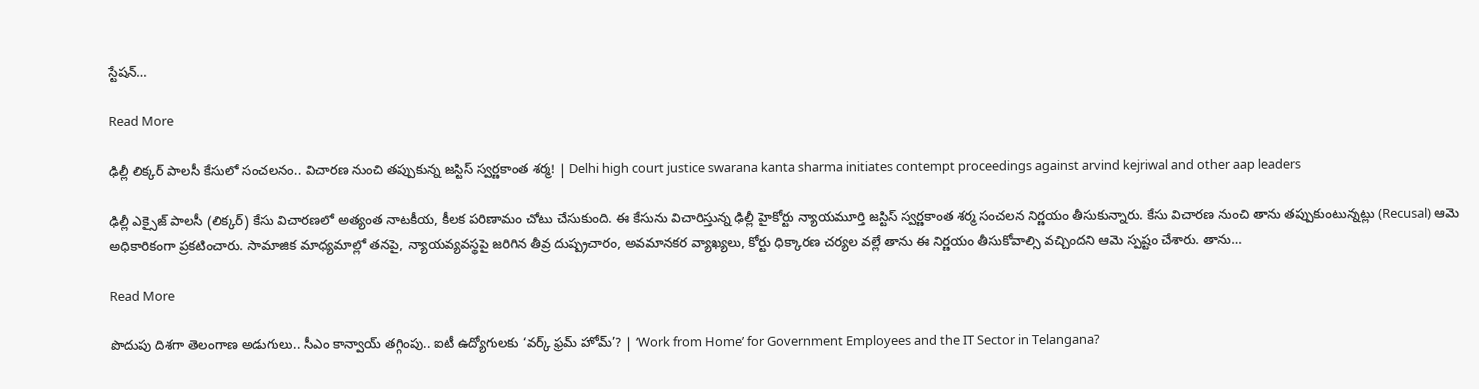స్టేషన్…

Read More

ఢిల్లీ లిక్కర్ పాలసీ కేసులో సంచలనం.. విచారణ నుంచి తప్పుకున్న జస్టిస్ స్వర్ణకాంత శర్మ! | Delhi high court justice swarana kanta sharma initiates contempt proceedings against arvind kejriwal and other aap leaders

ఢిల్లీ ఎక్సైజ్ పాలసీ (లిక్కర్) కేసు విచారణలో అత్యంత నాటకీయ, కీలక పరిణామం చోటు చేసుకుంది. ఈ కేసును విచారిస్తున్న ఢిల్లీ హైకోర్టు న్యాయమూర్తి జస్టిస్ స్వర్ణకాంత శర్మ సంచలన నిర్ణయం తీసుకున్నారు. కేసు విచారణ నుంచి తాను తప్పుకుంటున్నట్లు (Recusal) ఆమె అధికారికంగా ప్రకటించారు. సామాజిక మాధ్యమాల్లో తనపై, న్యాయవ్యవస్థపై జరిగిన తీవ్ర దుష్ప్రచారం, అవమానకర వ్యాఖ్యలు, కోర్టు ధిక్కారణ చర్యల వల్లే తాను ఈ నిర్ణయం తీసుకోవాల్సి వచ్చిందని ఆమె స్పష్టం చేశారు. తాను…

Read More

పొదుపు దిశగా తెలంగాణ అడుగులు.. సీఎం కాన్వాయ్ తగ్గింపు.. ఐటీ ఉద్యోగులకు ‘వర్క్ ఫ్రమ్ హోమ్’? | ‘Work from Home’ for Government Employees and the IT Sector in Telangana?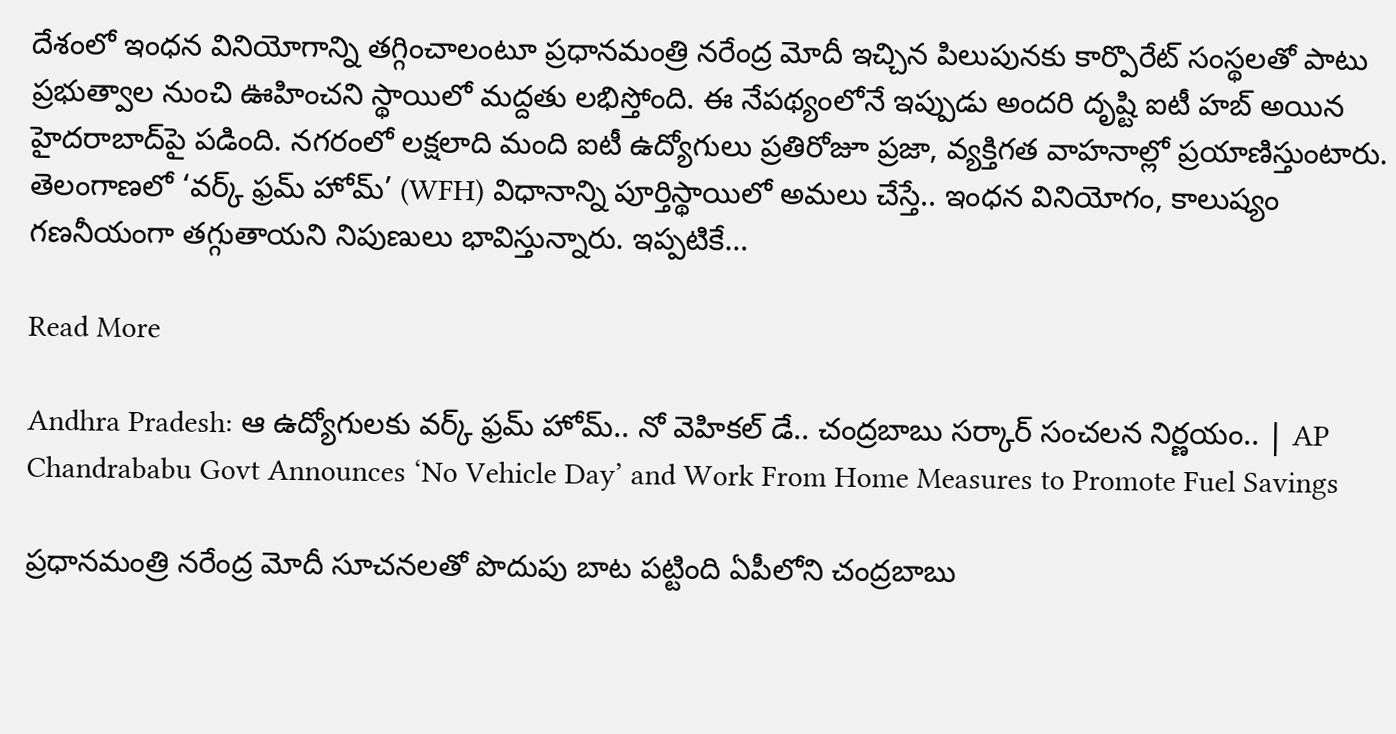దేశంలో ఇంధన వినియోగాన్ని తగ్గించాలంటూ ప్రధానమంత్రి నరేంద్ర మోదీ ఇచ్చిన పిలుపునకు కార్పొరేట్ సంస్థలతో పాటు ప్రభుత్వాల నుంచి ఊహించని స్థాయిలో మద్దతు లభిస్తోంది. ఈ నేపథ్యంలోనే ఇప్పుడు అందరి దృష్టి ఐటీ హబ్ అయిన హైదరాబాద్‌పై పడింది. నగరంలో లక్షలాది మంది ఐటీ ఉద్యోగులు ప్రతిరోజూ ప్రజా, వ్యక్తిగత వాహనాల్లో ప్రయాణిస్తుంటారు. తెలంగాణలో ‘వర్క్ ఫ్రమ్ హోమ్’ (WFH) విధానాన్ని పూర్తిస్థాయిలో అమలు చేస్తే.. ఇంధన వినియోగం, కాలుష్యం గణనీయంగా తగ్గుతాయని నిపుణులు భావిస్తున్నారు. ఇప్పటికే…

Read More

Andhra Pradesh: ఆ ఉద్యోగులకు వర్క్ ఫ్రమ్ హోమ్.. నో వెహికల్ డే.. చంద్రబాబు సర్కార్ సంచలన నిర్ణయం.. | AP Chandrababu Govt Announces ‘No Vehicle Day’ and Work From Home Measures to Promote Fuel Savings

ప్రధానమంత్రి నరేంద్ర మోదీ సూచనలతో పొదుపు బాట పట్టింది ఏపీలోని చంద్రబాబు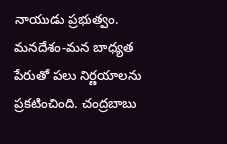నాయుడు ప్రభుత్వం. మనదేశం-మన బాధ్యత పేరుతో పలు నిర్ణయాలను ప్రకటించింది. చంద్రబాబు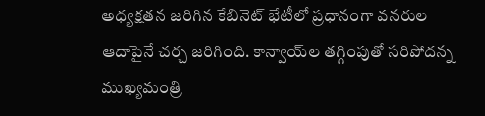అధ్యక్షతన జరిగిన కేబినెట్ భేటీలో ప్రధానంగా వనరుల ఆదాపైనే చర్చ జరిగింది. కాన్వాయ్‌ల తగ్గింపుతో సరిపోదన్న ముఖ్యమంత్రి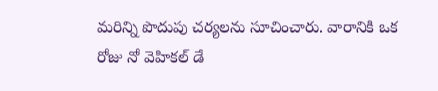మరిన్ని పొదుపు చర్యలను సూచించారు. వారానికి ఒక రోజు నో వెహికల్ డే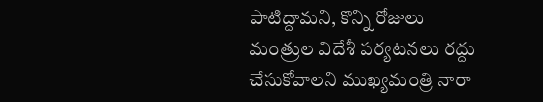పాటిద్దామని, కొన్ని రోజులు మంత్రుల విదేశీ పర్యటనలు రద్దు చేసుకోవాలని ముఖ్యమంత్రి నారా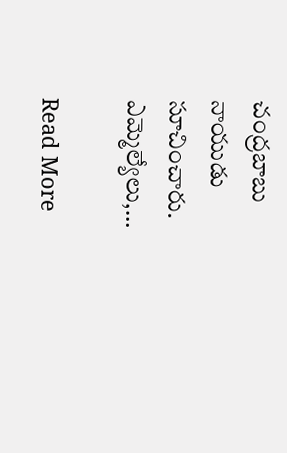చంద్రబాబు నాయుడు సూచించారు. ఎమ్మెల్యేలు,…

Read More